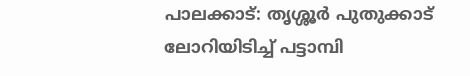പാലക്കാട്: തൃശ്ശൂർ പുതുക്കാട് ലോറിയിടിച്ച് പട്ടാമ്പി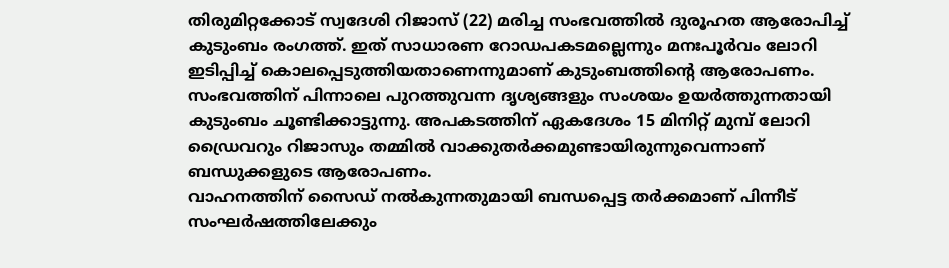തിരുമിറ്റക്കോട് സ്വദേശി റിജാസ് (22) മരിച്ച സംഭവത്തിൽ ദുരൂഹത ആരോപിച്ച് കുടുംബം രംഗത്ത്. ഇത് സാധാരണ റോഡപകടമല്ലെന്നും മനഃപൂർവം ലോറി ഇടിപ്പിച്ച് കൊലപ്പെടുത്തിയതാണെന്നുമാണ് കുടുംബത്തിന്റെ ആരോപണം.
സംഭവത്തിന് പിന്നാലെ പുറത്തുവന്ന ദൃശ്യങ്ങളും സംശയം ഉയർത്തുന്നതായി കുടുംബം ചൂണ്ടിക്കാട്ടുന്നു. അപകടത്തിന് ഏകദേശം 15 മിനിറ്റ് മുമ്പ് ലോറി ഡ്രൈവറും റിജാസും തമ്മിൽ വാക്കുതർക്കമുണ്ടായിരുന്നുവെന്നാണ് ബന്ധുക്കളുടെ ആരോപണം.
വാഹനത്തിന് സൈഡ് നൽകുന്നതുമായി ബന്ധപ്പെട്ട തർക്കമാണ് പിന്നീട് സംഘർഷത്തിലേക്കും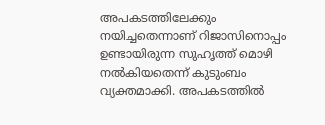അപകടത്തിലേക്കും നയിച്ചതെന്നാണ് റിജാസിനൊപ്പം ഉണ്ടായിരുന്ന സുഹൃത്ത് മൊഴി നൽകിയതെന്ന് കുടുംബം വ്യക്തമാക്കി. അപകടത്തിൽ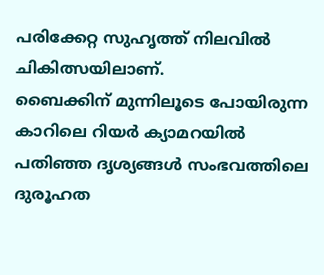പരിക്കേറ്റ സുഹൃത്ത് നിലവിൽ ചികിത്സയിലാണ്.
ബൈക്കിന് മുന്നിലൂടെ പോയിരുന്ന കാറിലെ റിയർ ക്യാമറയിൽ പതിഞ്ഞ ദൃശ്യങ്ങൾ സംഭവത്തിലെ ദുരൂഹത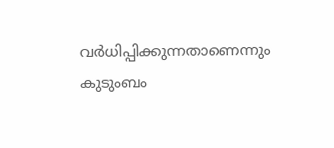വർധിപ്പിക്കുന്നതാണെന്നും കുടുംബം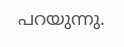പറയുന്നു.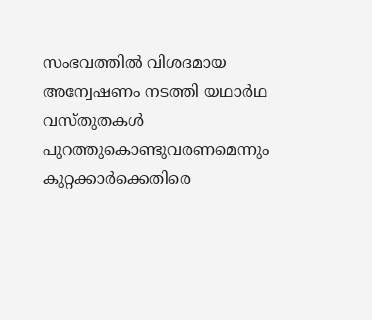സംഭവത്തിൽ വിശദമായ അന്വേഷണം നടത്തി യഥാർഥ വസ്തുതകൾ പുറത്തുകൊണ്ടുവരണമെന്നും കുറ്റക്കാർക്കെതിരെ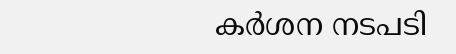കർശന നടപടി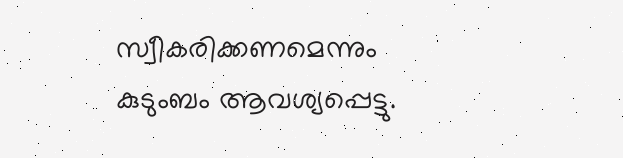സ്വീകരിക്കണമെന്നും കുടുംബം ആവശ്യപ്പെട്ടു.